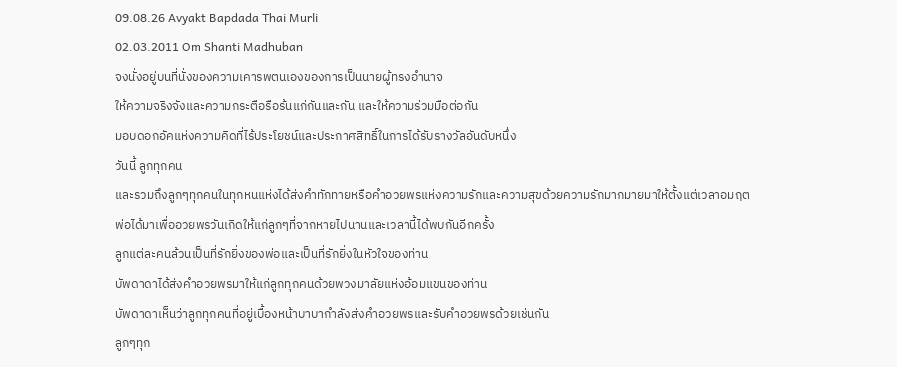09.08.26 Avyakt Bapdada Thai Murli
02.03.2011 Om Shanti Madhuban
จงนั่งอยู่บนที่นั่งของความเคารพตนเองของการเป็นนายผู้ทรงอำนาจ
ให้ความจริงจังและความกระตือรือร้นแก่กันและกัน และให้ความร่วมมือต่อกัน
มอบดอกอัคแห่งความคิดที่ไร้ประโยชน์และประกาศสิทธิ์ในการได้รับรางวัลอันดับหนึ่ง
วันนี้ ลูกทุกคน
และรวมถึงลูกๆทุกคนในทุกหนแห่งได้ส่งคำทักทายหรือคำอวยพรแห่งความรักและความสุขด้วยความรักมากมายมาให้ตั้งแต่เวลาอมฤต
พ่อได้มาเพื่ออวยพรวันเกิดให้แก่ลูกๆที่จากหายไปนานและเวลานี้ได้พบกันอีกครั้ง
ลูกแต่ละคนล้วนเป็นที่รักยิ่งของพ่อและเป็นที่รักยิ่งในหัวใจของท่าน
บัพดาดาได้ส่งคำอวยพรมาให้แก่ลูกทุกคนด้วยพวงมาลัยแห่งอ้อมแขนของท่าน
บัพดาดาเห็นว่าลูกทุกคนที่อยู่เบื้องหน้าบาบากำลังส่งคำอวยพรและรับคำอวยพรด้วยเช่นกัน
ลูกๆทุก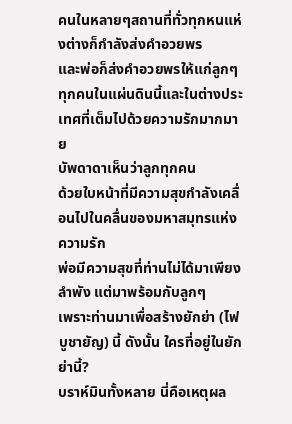คนในหลายๆสถานที่ทั่วทุกหนแห่งต่างก็กำลังส่งคำอวยพร
และพ่อก็ส่งคำอวยพรให้แก่ลูกๆทุกคนในแผ่นดินนี้และในต่างประเทศที่เต็มไปด้วยความรักมากมาย
บัพดาดาเห็นว่าลูกทุกคน
ด้วยใบหน้าที่มีความสุขกำลังเคลื่อนไปในคลื่นของมหาสมุทรแห่งความรัก
พ่อมีความสุขที่ท่านไม่ได้มาเพียงลำพัง แต่มาพร้อมกับลูกๆ
เพราะท่านมาเพื่อสร้างยักย่า (ไฟบูชายัญ) นี้ ดังนั้น ใครที่อยู่ในยักย่านี้?
บราห์มินทั้งหลาย นี่คือเหตุผล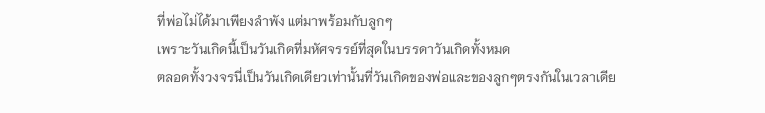ที่พ่อไม่ได้มาเพียงลำพัง แต่มาพร้อมกับลูกๆ
เพราะวันเกิดนี้เป็นวันเกิดที่มหัศจรรย์ที่สุดในบรรดาวันเกิดทั้งหมด
ตลอดทั้งวงจรนี่เป็นวันเกิดเดียวเท่านั้นที่วันเกิดของพ่อและของลูกๆตรงกันในเวลาเดีย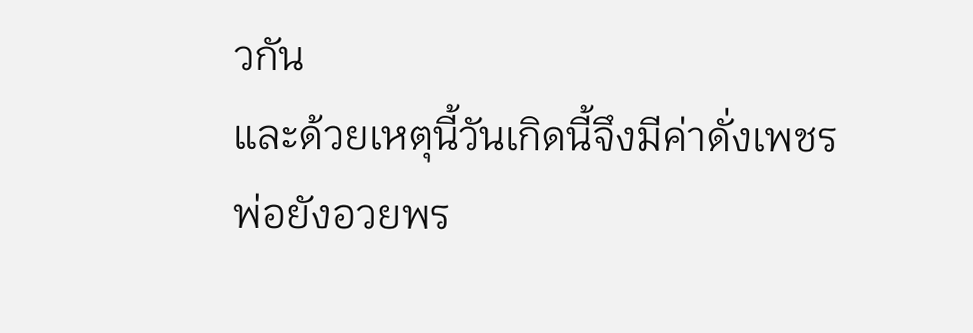วกัน
และด้วยเหตุนี้วันเกิดนี้จึงมีค่าดั่งเพชร
พ่อยังอวยพร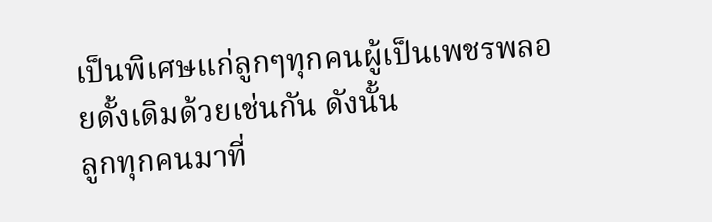เป็นพิเศษแก่ลูกๆทุกคนผู้เป็นเพชรพลอยดั้งเดิมด้วยเช่นกัน ดังนั้น
ลูกทุกคนมาที่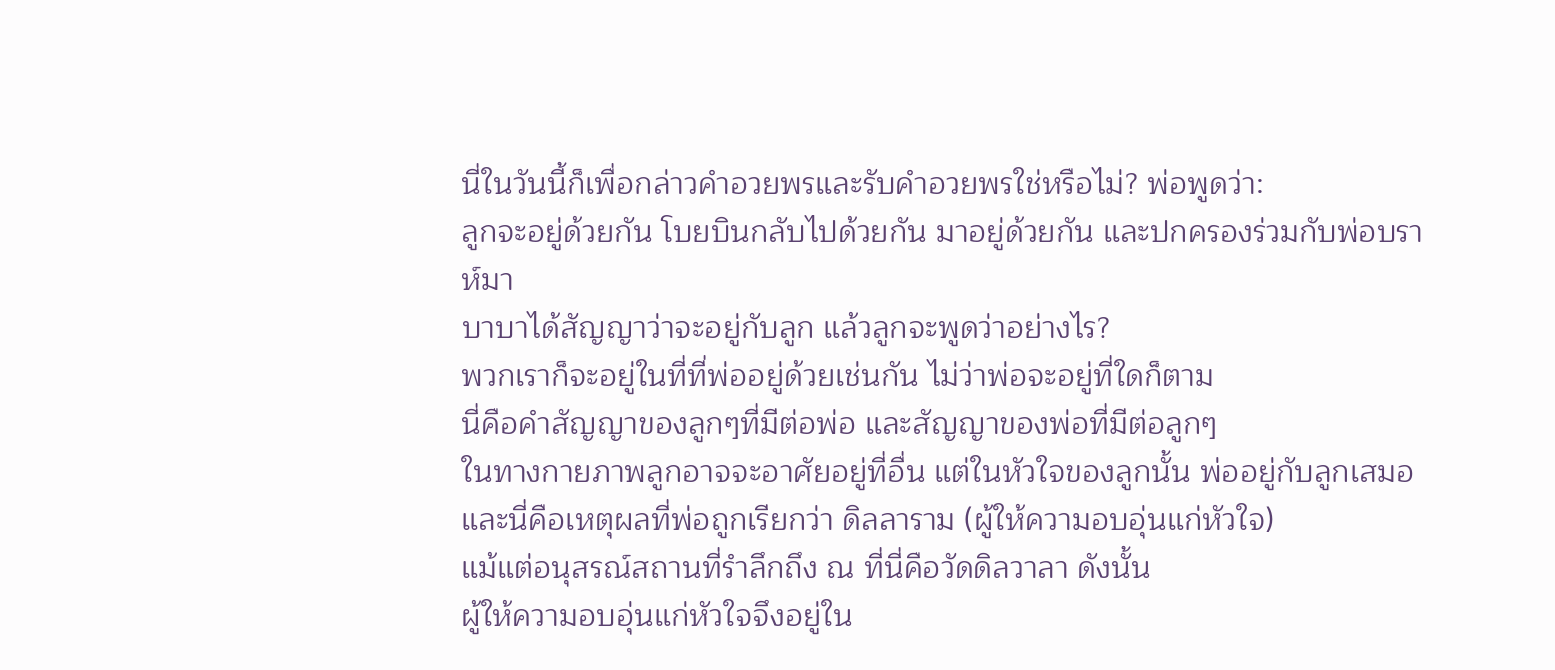นี่ในวันนี้ก็เพื่อกล่าวคำอวยพรและรับคำอวยพรใช่หรือไม่? พ่อพูดว่า:
ลูกจะอยู่ด้วยกัน โบยบินกลับไปด้วยกัน มาอยู่ด้วยกัน และปกครองร่วมกับพ่อบราห์มา
บาบาได้สัญญาว่าจะอยู่กับลูก แล้วลูกจะพูดว่าอย่างไร?
พวกเราก็จะอยู่ในที่ที่พ่ออยู่ด้วยเช่นกัน ไม่ว่าพ่อจะอยู่ที่ใดก็ตาม
นี่คือคำสัญญาของลูกๆที่มีต่อพ่อ และสัญญาของพ่อที่มีต่อลูกๆ
ในทางกายภาพลูกอาจจะอาศัยอยู่ที่อื่น แต่ในหัวใจของลูกนั้น พ่ออยู่กับลูกเสมอ
และนี่คือเหตุผลที่พ่อถูกเรียกว่า ดิลลาราม (ผู้ให้ความอบอุ่นแก่หัวใจ)
แม้แต่อนุสรณ์สถานที่รำลึกถึง ณ ที่นี่คือวัดดิลวาลา ดังนั้น
ผู้ให้ความอบอุ่นแก่หัวใจจึงอยู่ใน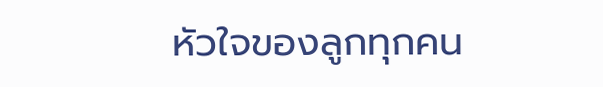หัวใจของลูกทุกคน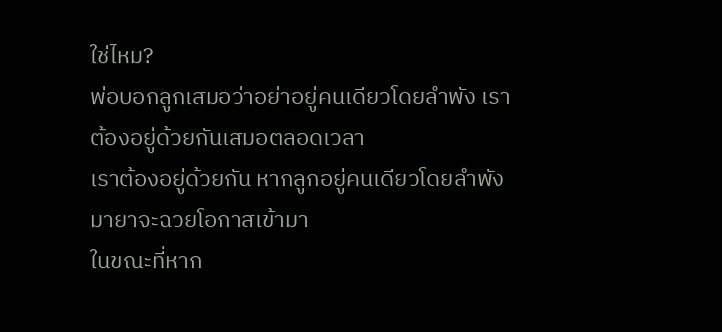ใช่ไหม?
พ่อบอกลูกเสมอว่าอย่าอยู่คนเดียวโดยลำพัง เราต้องอยู่ด้วยกันเสมอตลอดเวลา
เราต้องอยู่ด้วยกัน หากลูกอยู่คนเดียวโดยลำพัง มายาจะฉวยโอกาสเข้ามา
ในขณะที่หาก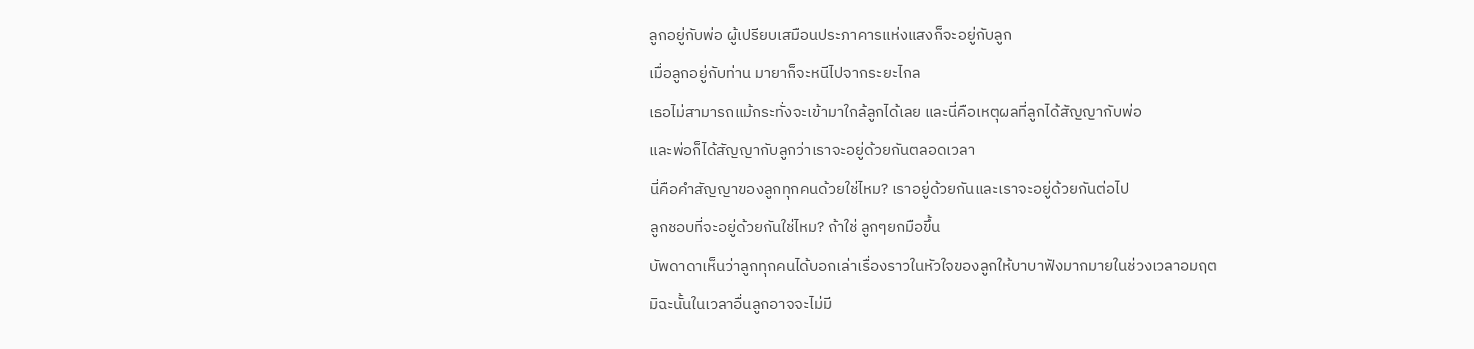ลูกอยู่กับพ่อ ผู้เปรียบเสมือนประภาคารแห่งแสงก็จะอยู่กับลูก
เมื่อลูกอยู่กับท่าน มายาก็จะหนีไปจากระยะไกล
เธอไม่สามารถแม้กระทั่งจะเข้ามาใกล้ลูกได้เลย และนี่คือเหตุผลที่ลูกได้สัญญากับพ่อ
และพ่อก็ได้สัญญากับลูกว่าเราจะอยู่ด้วยกันตลอดเวลา
นี่คือคำสัญญาของลูกทุกคนด้วยใช่ไหม? เราอยู่ด้วยกันและเราจะอยู่ด้วยกันต่อไป
ลูกชอบที่จะอยู่ด้วยกันใช่ไหม? ถ้าใช่ ลูกๆยกมือขึ้น
บัพดาดาเห็นว่าลูกทุกคนได้บอกเล่าเรื่องราวในหัวใจของลูกให้บาบาฟังมากมายในช่วงเวลาอมฤต
มิฉะนั้นในเวลาอื่นลูกอาจจะไม่มี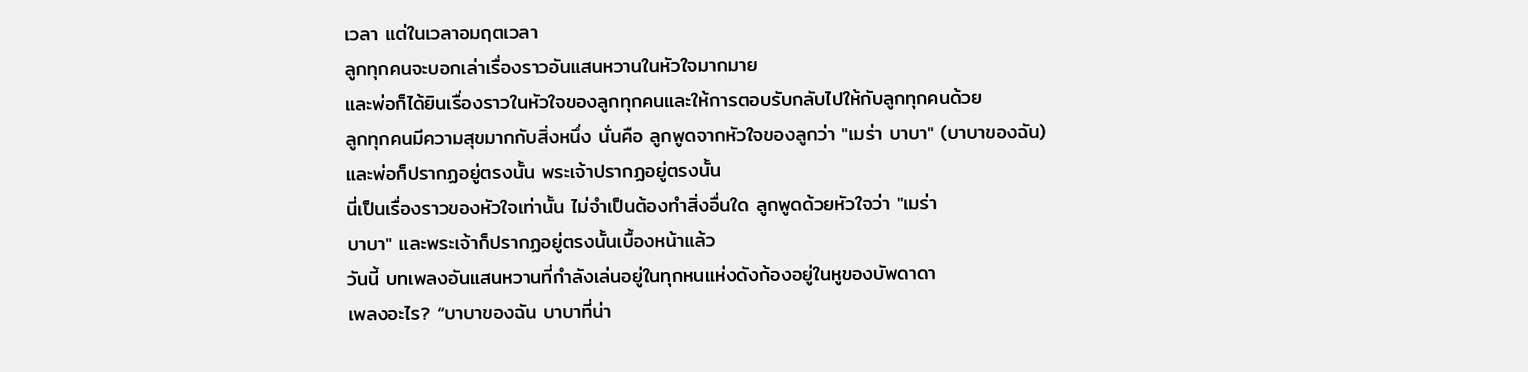เวลา แต่ในเวลาอมฤตเวลา
ลูกทุกคนจะบอกเล่าเรื่องราวอันแสนหวานในหัวใจมากมาย
และพ่อก็ได้ยินเรื่องราวในหัวใจของลูกทุกคนและให้การตอบรับกลับไปให้กับลูกทุกคนด้วย
ลูกทุกคนมีความสุขมากกับสิ่งหนึ่ง นั่นคือ ลูกพูดจากหัวใจของลูกว่า "เมร่า บาบา" (บาบาของฉัน)
และพ่อก็ปรากฏอยู่ตรงนั้น พระเจ้าปรากฏอยู่ตรงนั้น
นี่เป็นเรื่องราวของหัวใจเท่านั้น ไม่จำเป็นต้องทำสิ่งอื่นใด ลูกพูดด้วยหัวใจว่า "เมร่า
บาบา" และพระเจ้าก็ปรากฏอยู่ตรงนั้นเบื้องหน้าแล้ว
วันนี้ บทเพลงอันแสนหวานที่กำลังเล่นอยู่ในทุกหนแห่งดังก้องอยู่ในหูของบัพดาดา
เพลงอะไร? “บาบาของฉัน บาบาที่น่า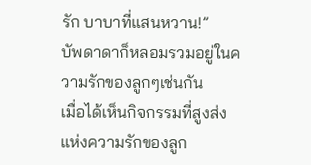รัก บาบาที่แสนหวาน!”
บัพดาดาก็หลอมรวมอยู่ในความรักของลูกๆเช่นกัน
เมื่อได้เห็นกิจกรรมที่สูงส่งแห่งความรักของลูก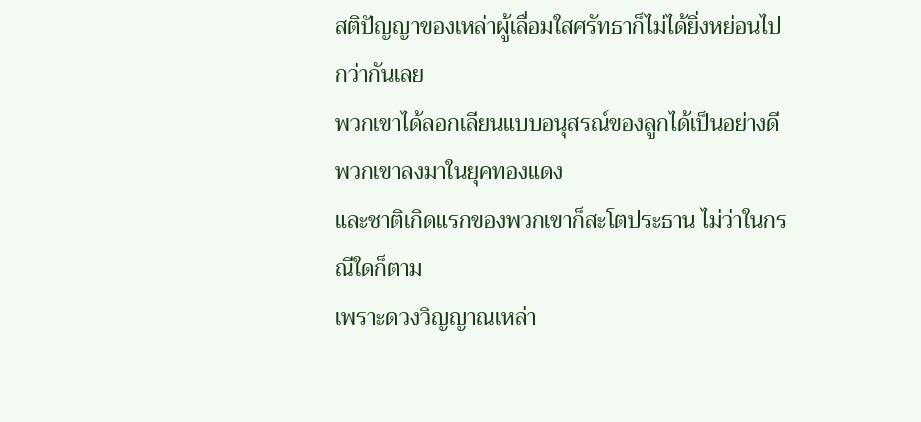สติปัญญาของเหล่าผู้เลื่อมใสศรัทธาก็ไม่ได้ยิ่งหย่อนไปกว่ากันเลย
พวกเขาได้ลอกเลียนแบบอนุสรณ์ของลูกได้เป็นอย่างดี พวกเขาลงมาในยุคทองแดง
และชาติเกิดแรกของพวกเขาก็สะโตประธาน ไม่ว่าในกรณีใดก็ตาม
เพราะดวงวิญญาณเหล่า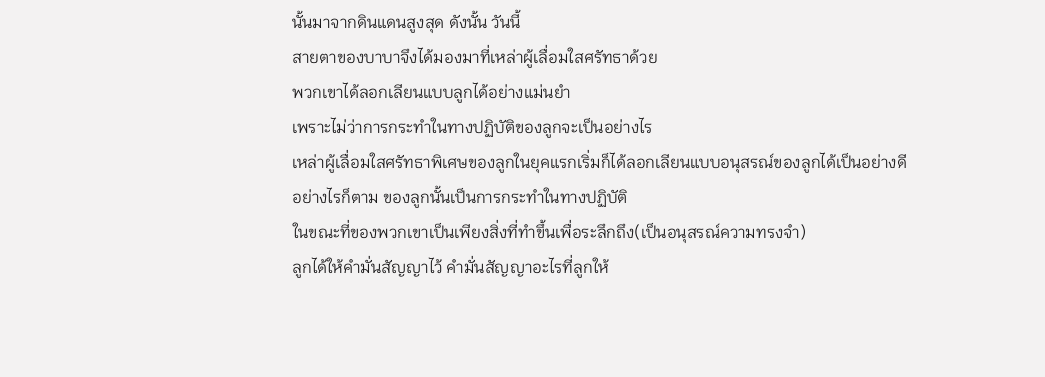นั้นมาจากดินแดนสูงสุด ดังนั้น วันนี้
สายตาของบาบาจึงได้มองมาที่เหล่าผู้เลื่อมใสศรัทธาด้วย
พวกเขาได้ลอกเลียนแบบลูกได้อย่างแม่นยำ
เพราะไม่ว่าการกระทำในทางปฏิบัติของลูกจะเป็นอย่างไร
เหล่าผู้เลื่อมใสศรัทธาพิเศษของลูกในยุคแรกเริ่มก็ได้ลอกเลียนแบบอนุสรณ์ของลูกได้เป็นอย่างดี
อย่างไรก็ตาม ของลูกนั้นเป็นการกระทำในทางปฏิบัติ
ในขณะที่ของพวกเขาเป็นเพียงสิ่งที่ทำขึ้นเพื่อระลึกถึง(เป็นอนุสรณ์ความทรงจำ)
ลูกได้ให้คำมั่นสัญญาไว้ คำมั่นสัญญาอะไรที่ลูกให้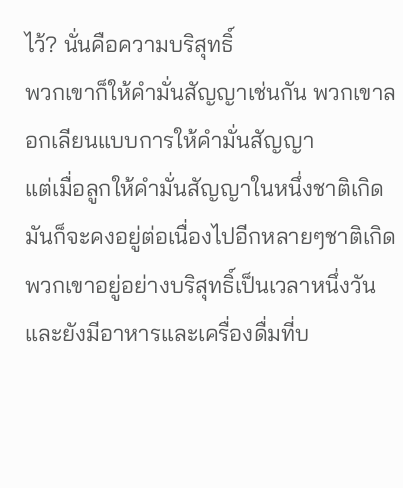ไว้? นั่นคือความบริสุทธิ์
พวกเขาก็ให้คำมั่นสัญญาเช่นกัน พวกเขาลอกเลียนแบบการให้คำมั่นสัญญา
แต่เมื่อลูกให้คำมั่นสัญญาในหนึ่งชาติเกิด
มันก็จะคงอยู่ต่อเนื่องไปอีกหลายๆชาติเกิด
พวกเขาอยู่อย่างบริสุทธิ์เป็นเวลาหนึ่งวันและยังมีอาหารและเครื่องดื่มที่บ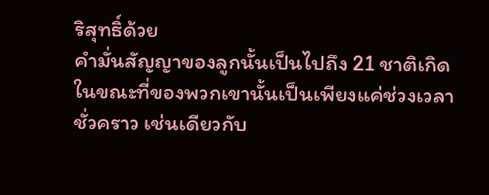ริสุทธิ์ด้วย
คำมั่นสัญญาของลูกนั้นเป็นไปถึง 21 ชาติเกิด
ในขณะที่ของพวกเขานั้นเป็นเพียงแค่ช่วงเวลาชั่วคราว เช่นเดียวกับ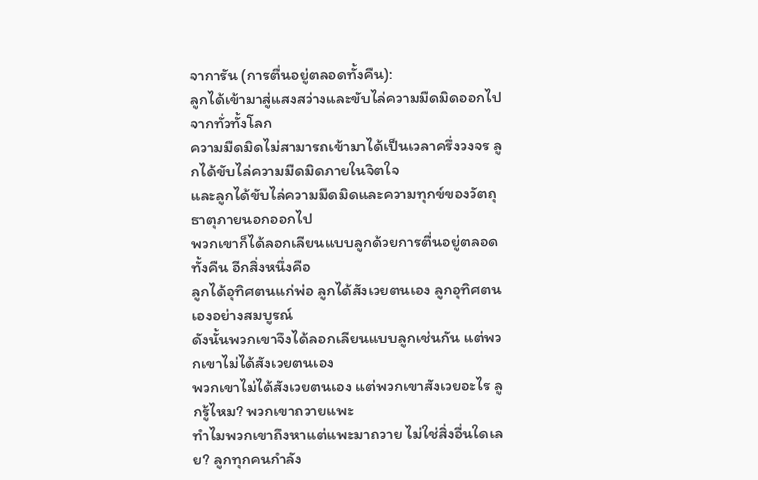จาการัน (การตื่นอยู่ตลอดทั้งคืน):
ลูกได้เข้ามาสู่แสงสว่างและขับไล่ความมืดมิดออกไปจากทั่วทั้งโลก
ความมืดมิดไม่สามารถเข้ามาได้เป็นเวลาครึ่งวงจร ลูกได้ขับไล่ความมืดมิดภายในจิตใจ
และลูกได้ขับไล่ความมืดมิดและความทุกข์ของวัตถุธาตุภายนอกออกไป
พวกเขาก็ได้ลอกเลียนแบบลูกด้วยการตื่นอยู่ตลอดทั้งคืน อีกสิ่งหนึ่งคือ
ลูกได้อุทิศตนแก่พ่อ ลูกได้สังเวยตนเอง ลูกอุทิศตนเองอย่างสมบูรณ์
ดังนั้นพวกเขาจึงได้ลอกเลียนแบบลูกเช่นกัน แต่พวกเขาไม่ได้สังเวยตนเอง
พวกเขาไม่ได้สังเวยตนเอง แต่พวกเขาสังเวยอะไร ลูกรู้ไหม? พวกเขาถวายแพะ
ทำไมพวกเขาถึงหาแต่แพะมาถวาย ไม่ใช่สิ่งอื่นใดเลย? ลูกทุกคนกำลัง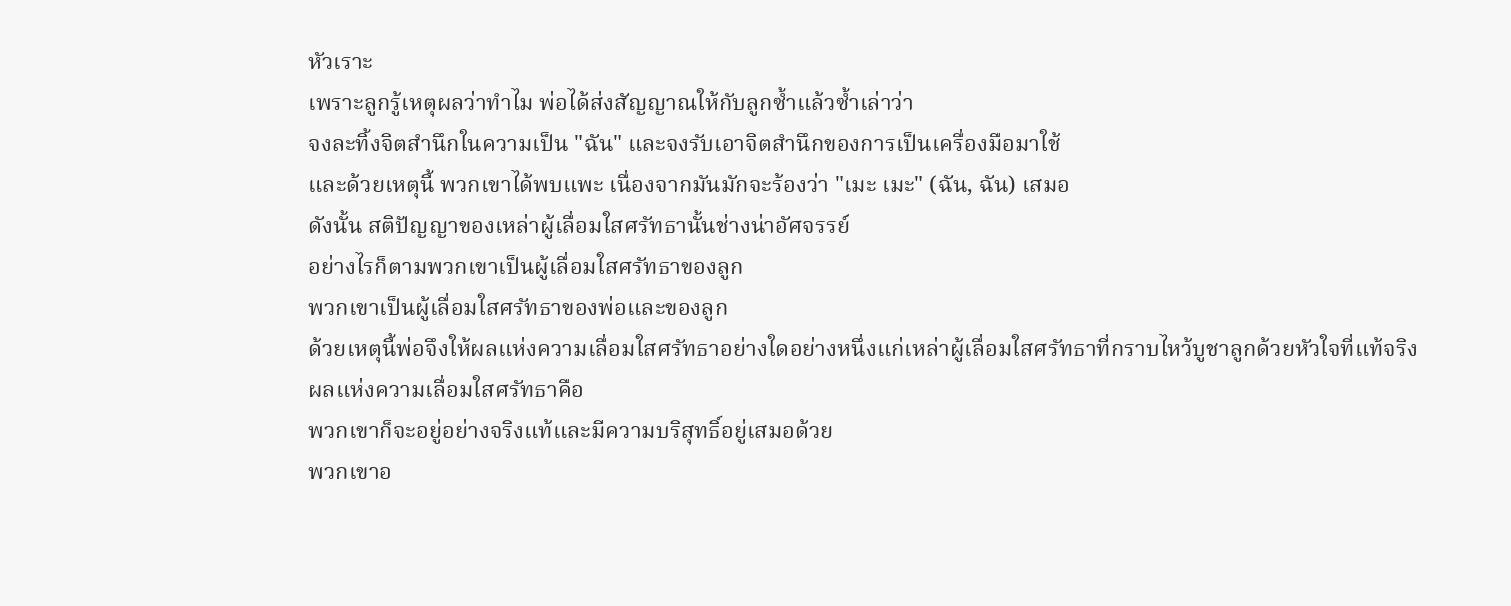หัวเราะ
เพราะลูกรู้เหตุผลว่าทำไม พ่อได้ส่งสัญญาณให้กับลูกซ้ำแล้วซ้ำเล่าว่า
จงละทิ้งจิตสำนึกในความเป็น "ฉัน" และจงรับเอาจิตสำนึกของการเป็นเครื่องมือมาใช้
และด้วยเหตุนี้ พวกเขาได้พบแพะ เนื่องจากมันมักจะร้องว่า "เมะ เมะ" (ฉัน, ฉัน) เสมอ
ดังนั้น สติปัญญาของเหล่าผู้เลื่อมใสศรัทธานั้นช่างน่าอัศจรรย์
อย่างไรก็ตามพวกเขาเป็นผู้เลื่อมใสศรัทธาของลูก
พวกเขาเป็นผู้เลื่อมใสศรัทธาของพ่อและของลูก
ด้วยเหตุนี้พ่อจึงให้ผลแห่งความเลื่อมใสศรัทธาอย่างใดอย่างหนึ่งแก่เหล่าผู้เลื่อมใสศรัทธาที่กราบไหว้บูชาลูกด้วยหัวใจที่แท้จริง
ผลแห่งความเลื่อมใสศรัทธาคือ
พวกเขาก็จะอยู่อย่างจริงแท้และมีความบริสุทธิ์อยู่เสมอด้วย
พวกเขาอ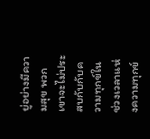ยู่อย่างมีความสุข พวกเขาจะไม่ประสบกับกับความทุกข์ในช่วงเวลาแห่งความทุกข์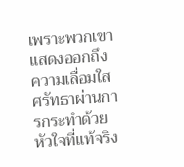เพราะพวกเขาแสดงออกถึงความเลื่อมใสศรัทธาผ่านการกระทำด้วยหัวใจที่แท้จริง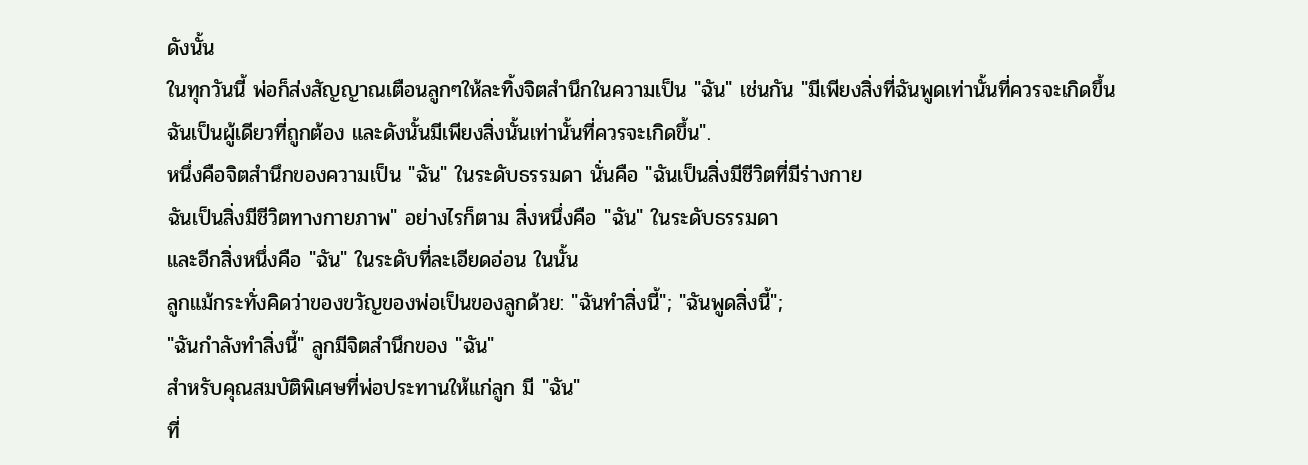ดังนั้น
ในทุกวันนี้ พ่อก็ส่งสัญญาณเตือนลูกๆให้ละทิ้งจิตสำนึกในความเป็น "ฉัน" เช่นกัน "มีเพียงสิ่งที่ฉันพูดเท่านั้นที่ควรจะเกิดขึ้น
ฉันเป็นผู้เดียวที่ถูกต้อง และดังนั้นมีเพียงสิ่งนั้นเท่านั้นที่ควรจะเกิดขึ้น".
หนึ่งคือจิตสำนึกของความเป็น "ฉัน" ในระดับธรรมดา นั่นคือ "ฉันเป็นสิ่งมีชีวิตที่มีร่างกาย
ฉันเป็นสิ่งมีชีวิตทางกายภาพ" อย่างไรก็ตาม สิ่งหนึ่งคือ "ฉัน" ในระดับธรรมดา
และอีกสิ่งหนึ่งคือ "ฉัน" ในระดับที่ละเอียดอ่อน ในนั้น
ลูกแม้กระทั่งคิดว่าของขวัญของพ่อเป็นของลูกด้วย: "ฉันทำสิ่งนี้"; "ฉันพูดสิ่งนี้";
"ฉันกำลังทำสิ่งนี้" ลูกมีจิตสำนึกของ "ฉัน"
สำหรับคุณสมบัติพิเศษที่พ่อประทานให้แก่ลูก มี "ฉัน"
ที่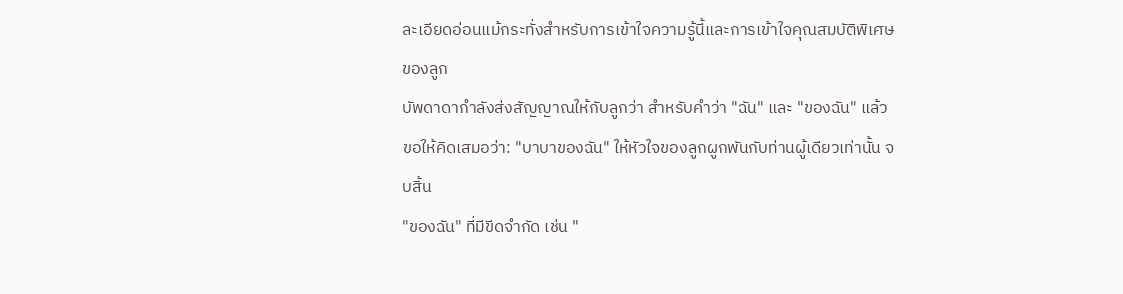ละเอียดอ่อนแม้กระทั่งสำหรับการเข้าใจความรู้นี้และการเข้าใจคุณสมบัติพิเศษของลูก
บัพดาดากำลังส่งสัญญาณให้กับลูกว่า สำหรับคำว่า "ฉัน" และ "ของฉัน" แล้ว
ขอให้คิดเสมอว่า: "บาบาของฉัน" ให้หัวใจของลูกผูกพันกับท่านผู้เดียวเท่านั้น จบสิ้น
"ของฉัน" ที่มีขีดจำกัด เช่น "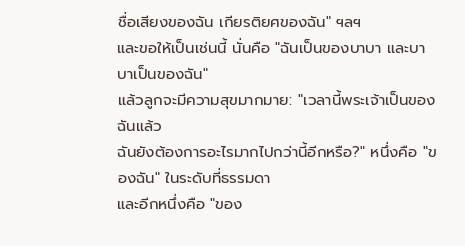ชื่อเสียงของฉัน เกียรติยศของฉัน" ฯลฯ
และขอให้เป็นเช่นนี้ นั่นคือ "ฉันเป็นของบาบา และบาบาเป็นของฉัน"
แล้วลูกจะมีความสุขมากมาย: "เวลานี้พระเจ้าเป็นของฉันแล้ว
ฉันยังต้องการอะไรมากไปกว่านี้อีกหรือ?" หนึ่งคือ "ของฉัน" ในระดับที่ธรรมดา
และอีกหนึ่งคือ "ของ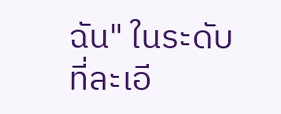ฉัน" ในระดับที่ละเอี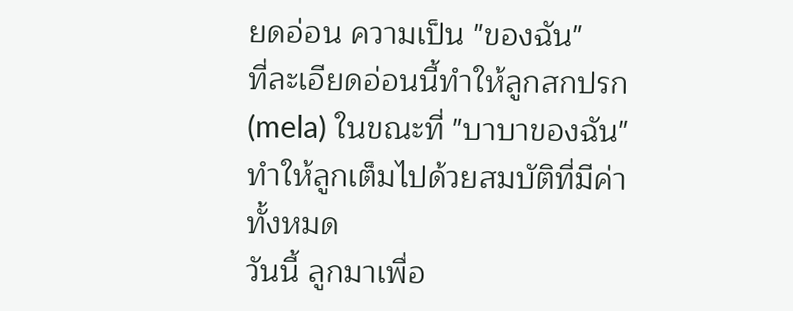ยดอ่อน ความเป็น "ของฉัน"
ที่ละเอียดอ่อนนี้ทำให้ลูกสกปรก (mela) ในขณะที่ "บาบาของฉัน"
ทำให้ลูกเต็มไปด้วยสมบัติที่มีค่าทั้งหมด
วันนี้ ลูกมาเพื่อ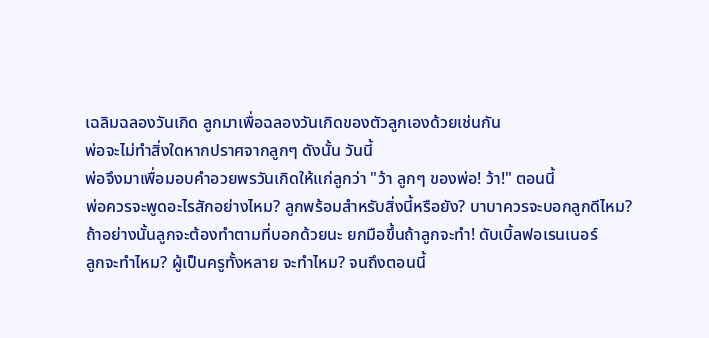เฉลิมฉลองวันเกิด ลูกมาเพื่อฉลองวันเกิดของตัวลูกเองด้วยเช่นกัน
พ่อจะไม่ทำสิ่งใดหากปราศจากลูกๆ ดังนั้น วันนี้
พ่อจึงมาเพื่อมอบคำอวยพรวันเกิดให้แก่ลูกว่า "ว้า ลูกๆ ของพ่อ! ว้า!" ตอนนี้
พ่อควรจะพูดอะไรสักอย่างไหม? ลูกพร้อมสำหรับสิ่งนี้หรือยัง? บาบาควรจะบอกลูกดีไหม?
ถ้าอย่างนั้นลูกจะต้องทำตามที่บอกด้วยนะ ยกมือขึ้นถ้าลูกจะทำ! ดับเบิ้ลฟอเรนเนอร์
ลูกจะทำไหม? ผู้เป็นครูทั้งหลาย จะทำไหม? จนถึงตอนนี้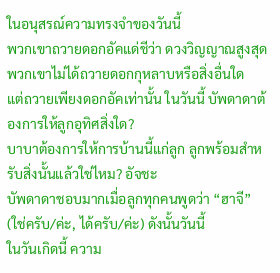ในอนุสรณ์ความทรงจำของวันนี้
พวกเขาถวายดอกอัคแด่ชีว่า ดวงวิญญาณสูงสุด พวกเขาไม่ได้ถวายดอกกุหลาบหรือสิ่งอื่นใด
แต่ถวายเพียงดอกอัคเท่านั้น ในวันนี้ บัพดาดาต้องการให้ลูกอุทิศสิ่งใด?
บาบาต้องการให้การบ้านนี้แก่ลูก ลูกพร้อมสำหรับสิ่งนั้นแล้วใช่ไหม? อัจชะ
บัพดาดาชอบมากเมื่อลูกทุกคนพูดว่า “ฮาจี” (ใช่ครับ/ค่ะ, ได้ครับ/ค่ะ) ดังนั้นวันนี้
ในวันเกิดนี้ ความ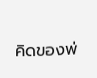คิดของพ่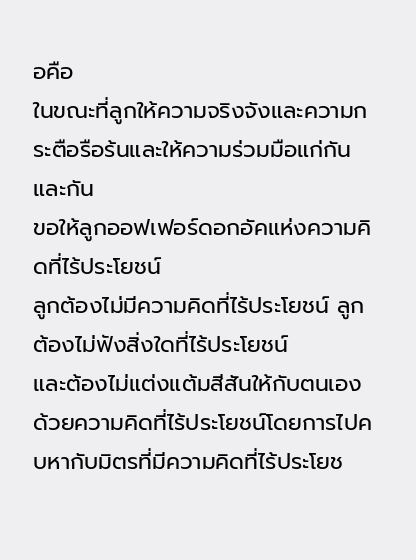อคือ
ในขณะที่ลูกให้ความจริงจังและความกระตือรือร้นและให้ความร่วมมือแก่กันและกัน
ขอให้ลูกออฟเฟอร์ดอกอัคแห่งความคิดที่ไร้ประโยชน์
ลูกต้องไม่มีความคิดที่ไร้ประโยชน์ ลูกต้องไม่ฟังสิ่งใดที่ไร้ประโยชน์
และต้องไม่แต่งแต้มสีสันให้กับตนเองด้วยความคิดที่ไร้ประโยชน์โดยการไปคบหากับมิตรที่มีความคิดที่ไร้ประโยช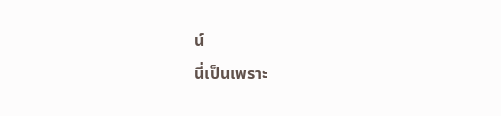น์
นี่เป็นเพราะ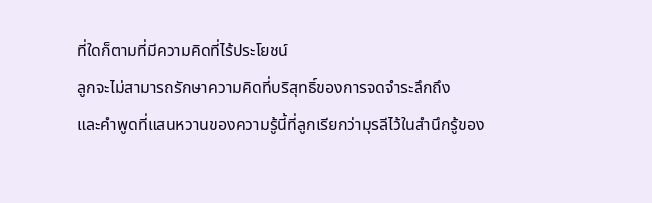ที่ใดก็ตามที่มีความคิดที่ไร้ประโยชน์
ลูกจะไม่สามารถรักษาความคิดที่บริสุทธิ์ของการจดจำระลึกถึง
และคำพูดที่แสนหวานของความรู้นี้ที่ลูกเรียกว่ามุรลีไว้ในสำนึกรู้ของ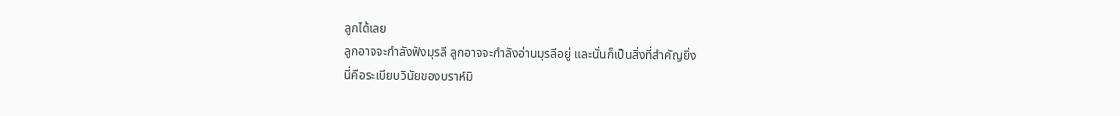ลูกได้เลย
ลูกอาจจะกำลังฟังมุรลี ลูกอาจจะกำลังอ่านมุรลีอยู่ และนั่นก็เป็นสิ่งที่สำคัญยิ่ง
นี่คือระเบียบวินัยของบราห์มิ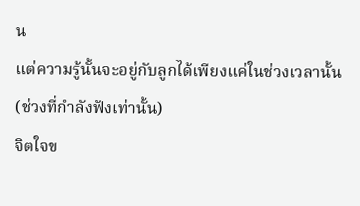น
แต่ความรู้นั้นจะอยู่กับลูกได้เพียงแค่ในช่วงเวลานั้น (ช่วงที่กำลังฟังเท่านั้น)
จิตใจข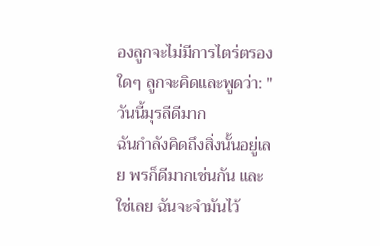องลูกจะไม่มีการไตร่ตรองใดๆ ลูกจะคิดและพูดว่า: "วันนี้มุรลีดีมาก
ฉันกำลังคิดถึงสิ่งนั้นอยู่เลย พรก็ดีมากเช่นกัน และใช่เลย ฉันจะจำมันไว้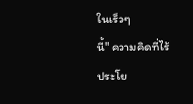ในเร็วๆ
นี้" ความคิดที่ไร้ประโย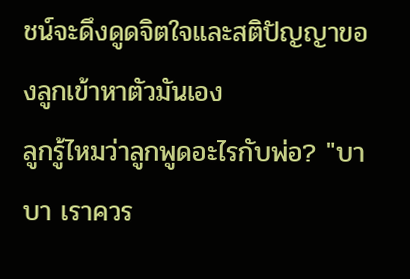ชน์จะดึงดูดจิตใจและสติปัญญาของลูกเข้าหาตัวมันเอง
ลูกรู้ไหมว่าลูกพูดอะไรกับพ่อ? "บาบา เราควร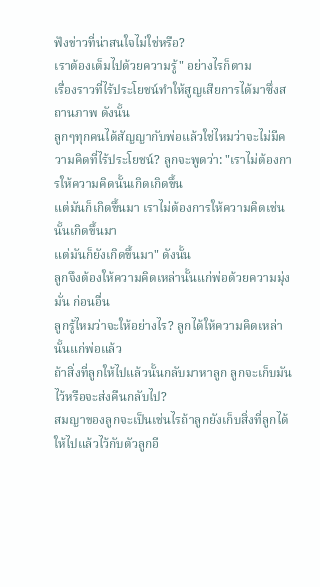ฟังข่าวที่น่าสนใจไม่ใช่หรือ?
เราต้องเต็มไปด้วยความรู้" อย่างไรก็ตาม
เรื่องราวที่ไร้ประโยชน์ทำให้สูญเสียการได้มาซึ่งสถานภาพ ดังนั้น
ลูกๆทุกคนได้สัญญากับพ่อแล้วใช่ไหมว่าจะไม่มีความคิดที่ไร้ประโยชน์? ลูกจะพูดว่า: "เราไม่ต้องการให้ความคิดนั้นเกิดเกิดขึ้น
แต่มันก็เกิดขึ้นมา เราไม่ต้องการให้ความคิดเช่นนั้นเกิดขึ้นมา
แต่มันก็ยังเกิดขึ้นมา" ดังนั้น
ลูกจึงต้องให้ความคิดเหล่านั้นแก่พ่อด้วยความมุ่งมั่น ก่อนอื่น
ลูกรู้ไหมว่าจะให้อย่างไร? ลูกได้ให้ความคิดเหล่านั้นแก่พ่อแล้ว
ถ้าสิ่งที่ลูกให้ไปแล้วนั้นกลับมาหาลูก ลูกจะเก็บมันไว้หรือจะส่งคืนกลับไป?
สมญาของลูกจะเป็นเช่นไรถ้าลูกยังเก็บสิ่งที่ลูกได้ให้ไปแล้วไว้กับตัวลูกอี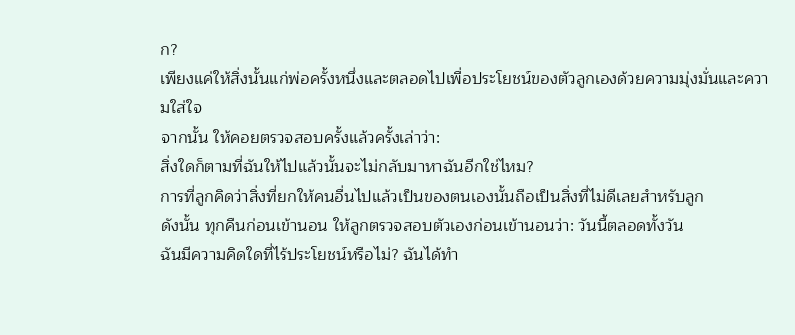ก?
เพียงแค่ให้สิ่งนั้นแก่พ่อครั้งหนึ่งและตลอดไปเพื่อประโยชน์ของตัวลูกเองด้วยความมุ่งมั่นและความใส่ใจ
จากนั้น ให้คอยตรวจสอบครั้งแล้วครั้งเล่าว่า:
สิ่งใดก็ตามที่ฉันให้ไปแล้วนั้นจะไม่กลับมาหาฉันอีกใช่ไหม?
การที่ลูกคิดว่าสิ่งที่ยกให้คนอื่นไปแล้วเป็นของตนเองนั้นถือเป็นสิ่งที่ไม่ดีเลยสำหรับลูก
ดังนั้น ทุกคืนก่อนเข้านอน ให้ลูกตรวจสอบตัวเองก่อนเข้านอนว่า: วันนี้ตลอดทั้งวัน
ฉันมีความคิดใดที่ไร้ประโยชน์หรือไม่? ฉันได้ทำ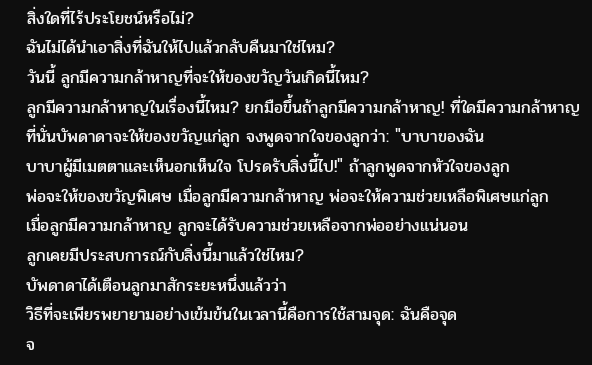สิ่งใดที่ไร้ประโยชน์หรือไม่?
ฉันไม่ได้นำเอาสิ่งที่ฉันให้ไปแล้วกลับคืนมาใช่ไหม?
วันนี้ ลูกมีความกล้าหาญที่จะให้ของขวัญวันเกิดนี้ไหม?
ลูกมีความกล้าหาญในเรื่องนี้ไหม? ยกมือขึ้นถ้าลูกมีความกล้าหาญ! ที่ใดมีความกล้าหาญ
ที่นั่นบัพดาดาจะให้ของขวัญแก่ลูก จงพูดจากใจของลูกว่า: "บาบาของฉัน
บาบาผู้มีเมตตาและเห็นอกเห็นใจ โปรดรับสิ่งนี้ไป!" ถ้าลูกพูดจากหัวใจของลูก
พ่อจะให้ของขวัญพิเศษ เมื่อลูกมีความกล้าหาญ พ่อจะให้ความช่วยเหลือพิเศษแก่ลูก
เมื่อลูกมีความกล้าหาญ ลูกจะได้รับความช่วยเหลือจากพ่ออย่างแน่นอน
ลูกเคยมีประสบการณ์กับสิ่งนี้มาแล้วใช่ไหม?
บัพดาดาได้เตือนลูกมาสักระยะหนึ่งแล้วว่า
วิธีที่จะเพียรพยายามอย่างเข้มข้นในเวลานี้คือการใช้สามจุด: ฉันคือจุด
จ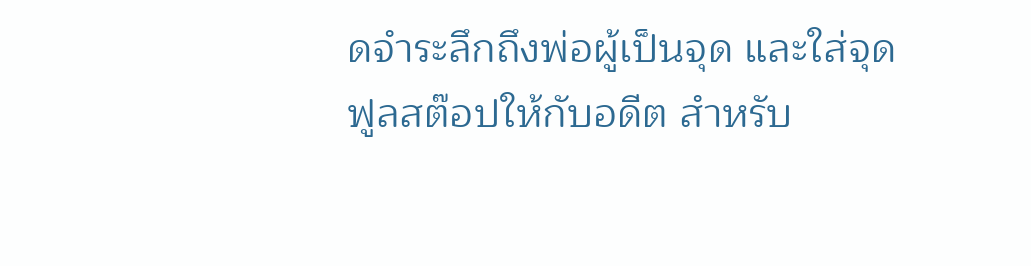ดจำระลึกถึงพ่อผู้เป็นจุด และใส่จุดฟูลสต๊อปให้กับอดีต สำหรับ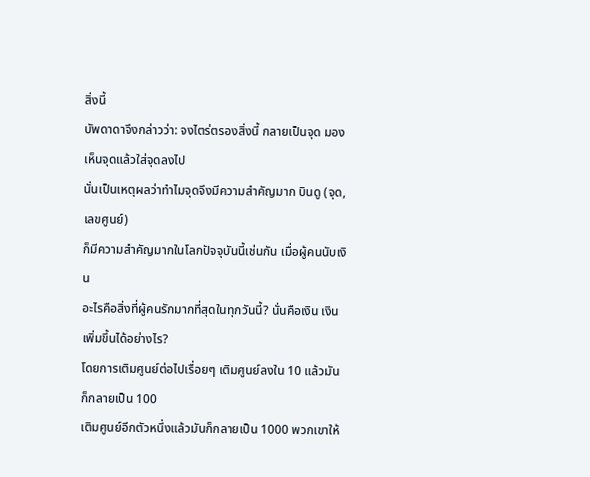สิ่งนี้
บัพดาดาจึงกล่าวว่า: จงไตร่ตรองสิ่งนี้ กลายเป็นจุด มองเห็นจุดแล้วใส่จุดลงไป
นั่นเป็นเหตุผลว่าทำไมจุดจึงมีความสำคัญมาก บินดู (จุด,เลขศูนย์)
ก็มีความสำคัญมากในโลกปัจจุบันนี้เช่นกัน เมื่อผู้คนนับเงิน
อะไรคือสิ่งที่ผู้คนรักมากที่สุดในทุกวันนี้? นั่นคือเงิน เงินเพิ่มขึ้นได้อย่างไร?
โดยการเติมศูนย์ต่อไปเรื่อยๆ เติมศูนย์ลงใน 10 แล้วมันก็กลายเป็น 100
เติมศูนย์อีกตัวหนึ่งแล้วมันก็กลายเป็น 1000 พวกเขาให้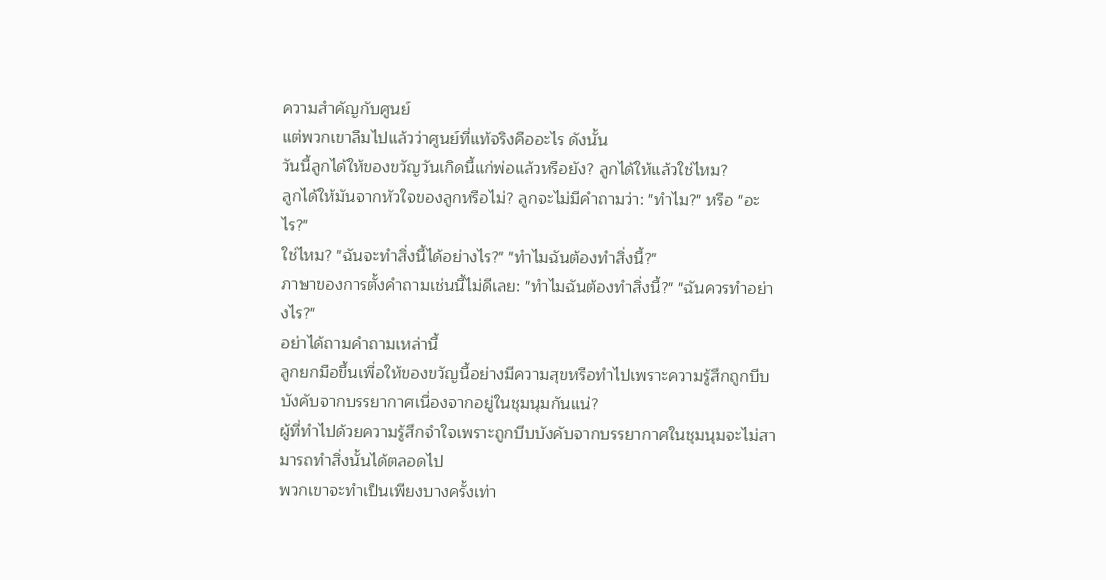ความสำคัญกับศูนย์
แต่พวกเขาลืมไปแล้วว่าศูนย์ที่แท้จริงคืออะไร ดังนั้น
วันนี้ลูกได้ให้ของขวัญวันเกิดนี้แก่พ่อแล้วหรือยัง? ลูกได้ให้แล้วใช่ไหม?
ลูกได้ให้มันจากหัวใจของลูกหรือไม่? ลูกจะไม่มีคำถามว่า: "ทำไม?" หรือ "อะไร?"
ใช่ไหม? "ฉันจะทำสิ่งนี้ได้อย่างไร?" "ทำไมฉันต้องทำสิ่งนี้?"
ภาษาของการตั้งคำถามเช่นนี้ไม่ดีเลย: "ทำไมฉันต้องทำสิ่งนี้?" "ฉันควรทำอย่างไร?"
อย่าได้ถามคำถามเหล่านี้
ลูกยกมือขึ้นเพื่อให้ของขวัญนี้อย่างมีความสุขหรือทำไปเพราะความรู้สึกถูกบีบบังคับจากบรรยากาศเนื่องจากอยู่ในชุมนุมกันแน่?
ผู้ที่ทำไปด้วยความรู้สึกจำใจเพราะถูกบีบบังคับจากบรรยากาศในชุมนุมจะไม่สามารถทำสิ่งนั้นได้ตลอดไป
พวกเขาจะทำเป็นเพียงบางครั้งเท่า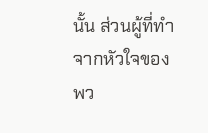นั้น ส่วนผู้ที่ทำจากหัวใจของพว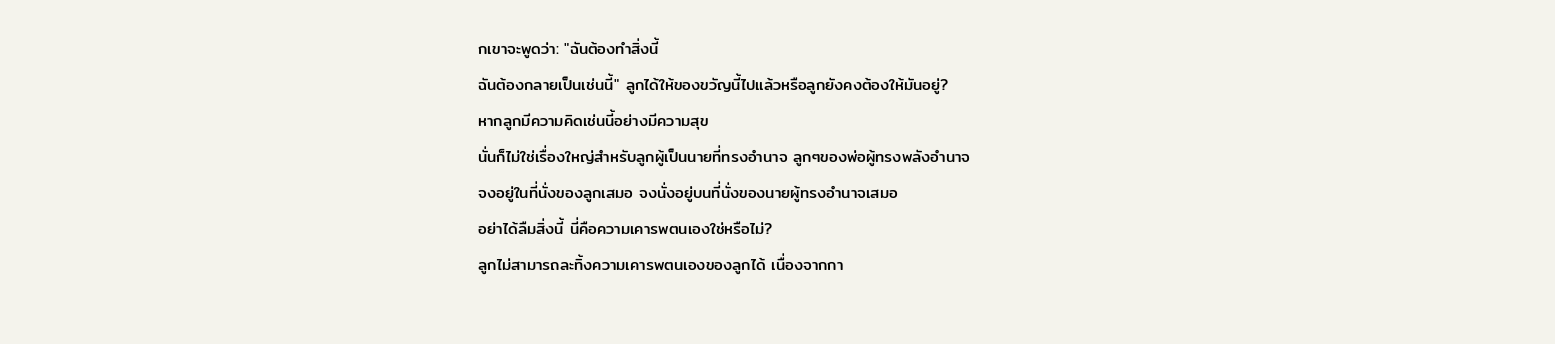กเขาจะพูดว่า: "ฉันต้องทำสิ่งนี้
ฉันต้องกลายเป็นเช่นนี้" ลูกได้ให้ของขวัญนี้ไปแล้วหรือลูกยังคงต้องให้มันอยู่?
หากลูกมีความคิดเช่นนี้อย่างมีความสุข
นั่นก็ไม่ใช่เรื่องใหญ่สำหรับลูกผู้เป็นนายที่ทรงอำนาจ ลูกๆของพ่อผู้ทรงพลังอำนาจ
จงอยู่ในที่นั่งของลูกเสมอ จงนั่งอยู่บนที่นั่งของนายผู้ทรงอำนาจเสมอ
อย่าได้ลืมสิ่งนี้ นี่คือความเคารพตนเองใช่หรือไม่?
ลูกไม่สามารถละทิ้งความเคารพตนเองของลูกได้ เนื่องจากกา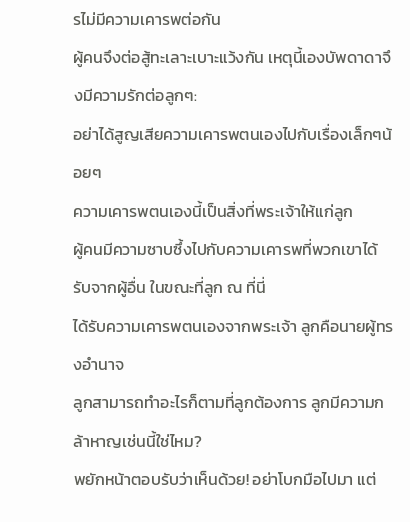รไม่มีความเคารพต่อกัน
ผู้คนจึงต่อสู้ทะเลาะเบาะแว้งกัน เหตุนี้เองบัพดาดาจึงมีความรักต่อลูกๆ:
อย่าได้สูญเสียความเคารพตนเองไปกับเรื่องเล็กๆน้อยๆ
ความเคารพตนเองนี้เป็นสิ่งที่พระเจ้าให้แก่ลูก
ผู้คนมีความซาบซึ้งไปกับความเคารพที่พวกเขาได้รับจากผู้อื่น ในขณะที่ลูก ณ ที่นี่
ได้รับความเคารพตนเองจากพระเจ้า ลูกคือนายผู้ทรงอำนาจ
ลูกสามารถทำอะไรก็ตามที่ลูกต้องการ ลูกมีความกล้าหาญเช่นนี้ใช่ไหม?
พยักหน้าตอบรับว่าเห็นด้วย! อย่าโบกมือไปมา แต่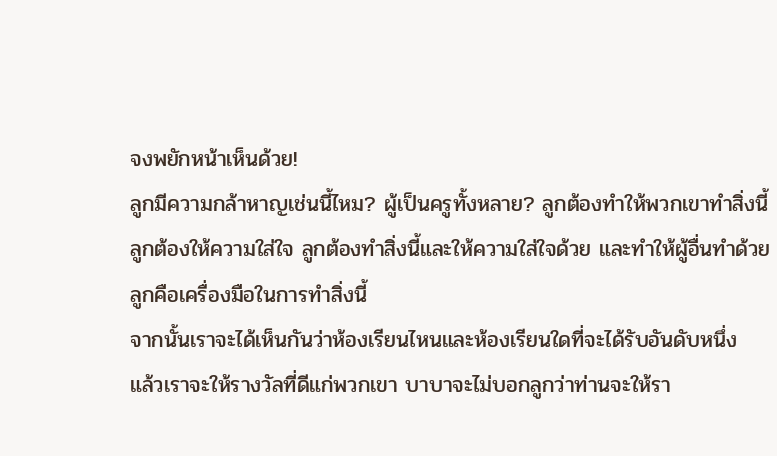จงพยักหน้าเห็นด้วย!
ลูกมีความกล้าหาญเช่นนี้ไหม? ผู้เป็นครูทั้งหลาย? ลูกต้องทำให้พวกเขาทำสิ่งนี้
ลูกต้องให้ความใส่ใจ ลูกต้องทำสิ่งนี้และให้ความใส่ใจด้วย และทำให้ผู้อื่นทำด้วย
ลูกคือเครื่องมือในการทำสิ่งนี้
จากนั้นเราจะได้เห็นกันว่าห้องเรียนไหนและห้องเรียนใดที่จะได้รับอันดับหนึ่ง
แล้วเราจะให้รางวัลที่ดีแก่พวกเขา บาบาจะไม่บอกลูกว่าท่านจะให้รา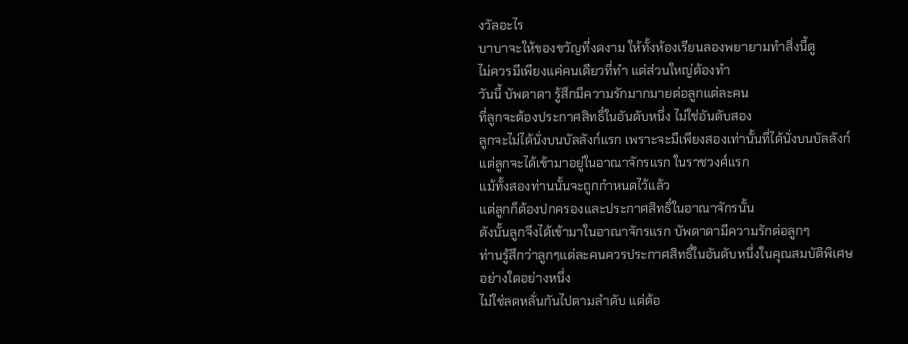งวัลอะไร
บาบาจะให้ของขวัญที่งดงาม ให้ทั้งห้องเรียนลองพยายามทำสิ่งนี้ดู
ไม่ควรมีเพียงแค่คนเดียวที่ทำ แต่ส่วนใหญ่ต้องทำ
วันนี้ บัพดาดา รู้สึกมีความรักมากมายต่อลูกแต่ละคน
ที่ลูกจะต้องประกาศสิทธิ์ในอันดับหนึ่ง ไม่ใช่อันดับสอง
ลูกจะไม่ได้นั่งบนบัลลังก์แรก เพราะจะมีเพียงสองเท่านั้นที่ได้นั่งบนบัลลังก์
แต่ลูกจะได้เข้ามาอยู่ในอาณาจักรแรก ในราชวงศ์แรก
แม้ทั้งสองท่านนั้นจะถูกกำหนดไว้แล้ว
แต่ลูกก็ต้องปกครองและประกาศสิทธิ์ในอาณาจักรนั้น
ดังนั้นลูกจึงได้เข้ามาในอาณาจักรแรก บัพดาดามีความรักต่อลูกๆ
ท่านรู้สึกว่าลูกๆแต่ละคนควรประกาศสิทธิ์ในอันดับหนึ่งในคุณสมบัติพิเศษอย่างใดอย่างหนึ่ง
ไม่ใช่ลดหลั่นกันไปตามลำดับ แต่ต้อ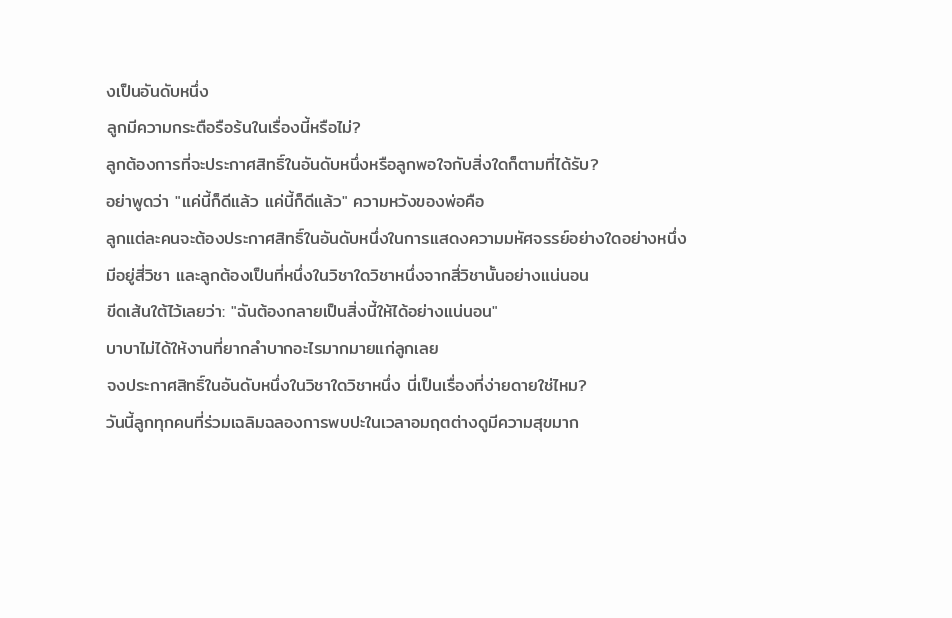งเป็นอันดับหนึ่ง
ลูกมีความกระตือรือร้นในเรื่องนี้หรือไม่?
ลูกต้องการที่จะประกาศสิทธิ์ในอันดับหนึ่งหรือลูกพอใจกับสิ่งใดก็ตามที่ได้รับ?
อย่าพูดว่า "แค่นี้ก็ดีแล้ว แค่นี้ก็ดีแล้ว" ความหวังของพ่อคือ
ลูกแต่ละคนจะต้องประกาศสิทธิ์ในอันดับหนึ่งในการแสดงความมหัศจรรย์อย่างใดอย่างหนึ่ง
มีอยู่สี่วิชา และลูกต้องเป็นที่หนึ่งในวิชาใดวิชาหนึ่งจากสี่วิชานั้นอย่างแน่นอน
ขีดเส้นใต้ไว้เลยว่า: "ฉันต้องกลายเป็นสิ่งนี้ให้ได้อย่างแน่นอน"
บาบาไม่ได้ให้งานที่ยากลำบากอะไรมากมายแก่ลูกเลย
จงประกาศสิทธิ์ในอันดับหนึ่งในวิชาใดวิชาหนึ่ง นี่เป็นเรื่องที่ง่ายดายใช่ไหม?
วันนี้ลูกทุกคนที่ร่วมเฉลิมฉลองการพบปะในเวลาอมฤตต่างดูมีความสุขมาก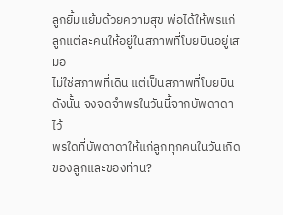ลูกยิ้มแย้มด้วยความสุข พ่อได้ให้พรแก่ลูกแต่ละคนให้อยู่ในสภาพที่โบยบินอยู่เสมอ
ไม่ใช่สภาพที่เดิน แต่เป็นสภาพที่โบยบิน ดังนั้น จงจดจำพรในวันนี้จากบัพดาดาไว้
พรใดที่บัพดาดาให้แก่ลูกทุกคนในวันเกิดของลูกและของท่าน?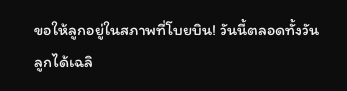ขอให้ลูกอยู่ในสภาพที่โบยบิน! วันนี้ตลอดทั้งวัน
ลูกได้เฉลิ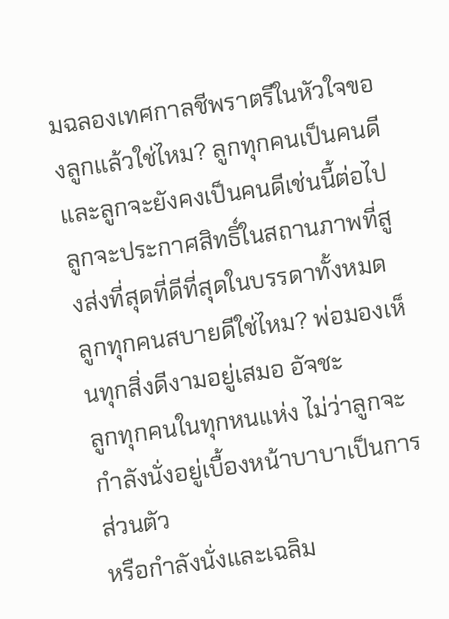มฉลองเทศกาลชีพราตรีในหัวใจของลูกแล้วใช่ไหม? ลูกทุกคนเป็นคนดี
และลูกจะยังคงเป็นคนดีเช่นนี้ต่อไป
ลูกจะประกาศสิทธิ์ในสถานภาพที่สูงส่งที่สุดที่ดีที่สุดในบรรดาทั้งหมด
ลูกทุกคนสบายดีใช่ไหม? พ่อมองเห็นทุกสิ่งดีงามอยู่เสมอ อัจชะ
ลูกทุกคนในทุกหนแห่ง ไม่ว่าลูกจะกำลังนั่งอยู่เบื้องหน้าบาบาเป็นการส่วนตัว
หรือกำลังนั่งและเฉลิม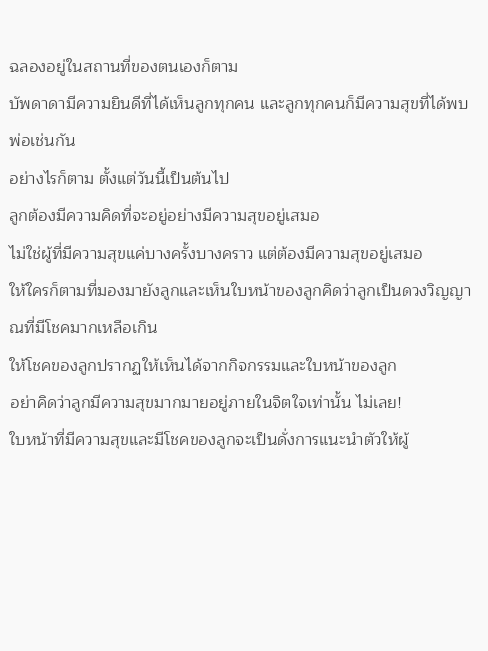ฉลองอยู่ในสถานที่ของตนเองก็ตาม
บัพดาดามีความยินดีที่ได้เห็นลูกทุกคน และลูกทุกคนก็มีความสุขที่ได้พบพ่อเช่นกัน
อย่างไรก็ตาม ตั้งแต่วันนี้เป็นต้นไป
ลูกต้องมีความคิดที่จะอยู่อย่างมีความสุขอยู่เสมอ
ไม่ใช่ผู้ที่มีความสุขแค่บางครั้งบางคราว แต่ต้องมีความสุขอยู่เสมอ
ให้ใครก็ตามที่มองมายังลูกและเห็นใบหน้าของลูกคิดว่าลูกเป็นดวงวิญญาณที่มีโชคมากเหลือเกิน
ให้โชคของลูกปรากฏให้เห็นได้จากกิจกรรมและใบหน้าของลูก
อย่าคิดว่าลูกมีความสุขมากมายอยู่ภายในจิตใจเท่านั้น ไม่เลย!
ใบหน้าที่มีความสุขและมีโชคของลูกจะเป็นดั่งการแนะนำตัวให้ผู้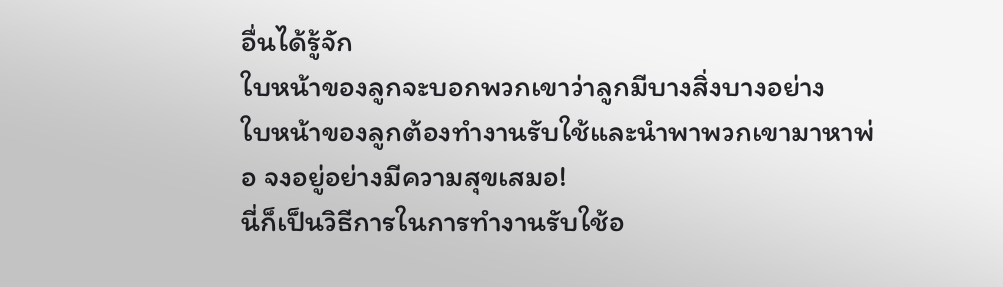อื่นได้รู้จัก
ใบหน้าของลูกจะบอกพวกเขาว่าลูกมีบางสิ่งบางอย่าง
ใบหน้าของลูกต้องทำงานรับใช้และนำพาพวกเขามาหาพ่อ จงอยู่อย่างมีความสุขเสมอ!
นี่ก็เป็นวิธีการในการทำงานรับใช้อ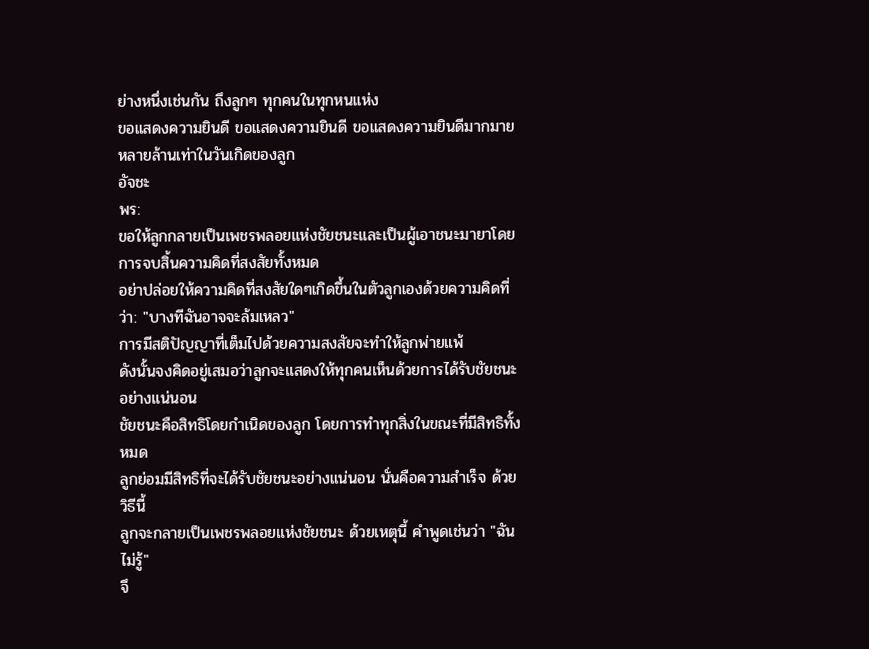ย่างหนึ่งเช่นกัน ถึงลูกๆ ทุกคนในทุกหนแห่ง
ขอแสดงความยินดี ขอแสดงความยินดี ขอแสดงความยินดีมากมายหลายล้านเท่าในวันเกิดของลูก
อัจชะ
พร:
ขอให้ลูกกลายเป็นเพชรพลอยแห่งชัยชนะและเป็นผู้เอาชนะมายาโดยการจบสิ้นความคิดที่สงสัยทั้งหมด
อย่าปล่อยให้ความคิดที่สงสัยใดๆเกิดขึ้นในตัวลูกเองด้วยความคิดที่ว่า: "บางทีฉันอาจจะล้มเหลว"
การมีสติปัญญาที่เต็มไปด้วยความสงสัยจะทำให้ลูกพ่ายแพ้
ดังนั้นจงคิดอยู่เสมอว่าลูกจะแสดงให้ทุกคนเห็นด้วยการได้รับชัยชนะอย่างแน่นอน
ชัยชนะคือสิทธิโดยกำเนิดของลูก โดยการทำทุกสิ่งในขณะที่มีสิทธิทั้งหมด
ลูกย่อมมีสิทธิที่จะได้รับชัยชนะอย่างแน่นอน นั่นคือความสำเร็จ ด้วยวิธีนี้
ลูกจะกลายเป็นเพชรพลอยแห่งชัยชนะ ด้วยเหตุนี้ คำพูดเช่นว่า "ฉันไม่รู้"
จึ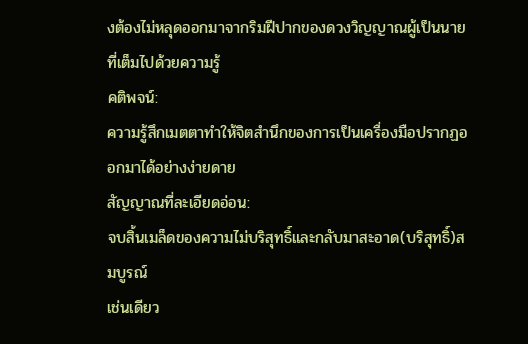งต้องไม่หลุดออกมาจากริมฝีปากของดวงวิญญาณผู้เป็นนายที่เต็มไปด้วยความรู้
คติพจน์:
ความรู้สึกเมตตาทำให้จิตสำนึกของการเป็นเครื่องมือปรากฏออกมาได้อย่างง่ายดาย
สัญญาณที่ละเอียดอ่อน:
จบสิ้นเมล็ดของความไม่บริสุทธิ์และกลับมาสะอาด(บริสุทธิ์)สมบูรณ์
เช่นเดียว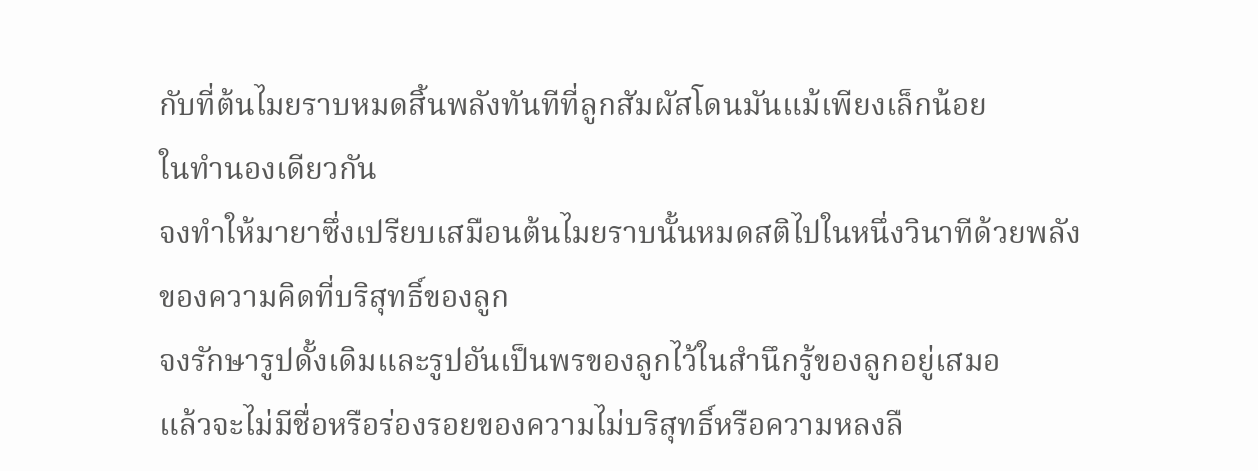กับที่ต้นไมยราบหมดสิ้นพลังทันทีที่ลูกสัมผัสโดนมันแม้เพียงเล็กน้อย
ในทำนองเดียวกัน
จงทำให้มายาซึ่งเปรียบเสมือนต้นไมยราบนั้นหมดสติไปในหนึ่งวินาทีด้วยพลังของความคิดที่บริสุทธิ์ของลูก
จงรักษารูปดั้งเดิมและรูปอันเป็นพรของลูกไว้ในสำนึกรู้ของลูกอยู่เสมอ
แล้วจะไม่มีชื่อหรือร่องรอยของความไม่บริสุทธิ์หรือความหลงลื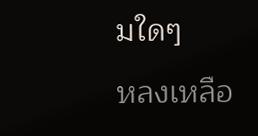มใดๆ
หลงเหลือ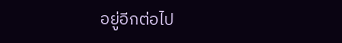อยู่อีกต่อไป